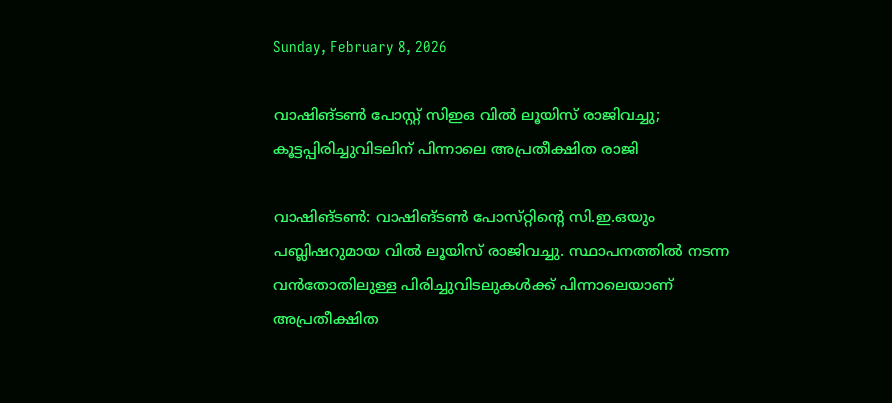Sunday, February 8, 2026

വാഷിങ്ടൺ പോസ്റ്റ് സിഇഒ വിൽ ലൂയിസ് രാജിവച്ചു; കൂട്ടപ്പിരിച്ചുവിടലിന് പിന്നാലെ അപ്രതീക്ഷിത രാജി

വാഷിങ്ടൺ: വാഷിങ്ടൺ പോസ്‌റ്റിൻ്റെ സി.ഇ.ഒയും പബ്ലിഷറുമായ വിൽ ലൂയിസ് രാജിവച്ചു. സ്ഥാപനത്തിൽ നടന്ന വൻതോതിലുള്ള പിരിച്ചുവിടലുകൾക്ക് പിന്നാലെയാണ്‌ അപ്രതീക്ഷിത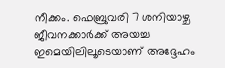നീക്കം. ഫെബ്രുവരി 7 ശനിയാഴ്ച ജീവനക്കാർക്ക് അയച്ച ഇമെയിലിലൂടെയാണ് അദ്ദേഹം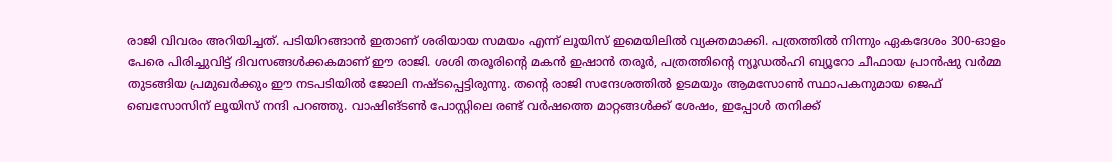രാജി വിവരം അറിയിച്ചത്. പടിയിറങ്ങാൻ ഇതാണ് ശരിയായ സമയം എന്ന് ലൂയിസ് ഇമെയിലിൽ വ്യക്തമാക്കി. പത്രത്തിൽ നിന്നും ഏകദേശം 300-ഓളം പേരെ പിരിച്ചുവിട്ട് ദിവസങ്ങൾക്കകമാണ് ഈ രാജി. ശശി തരൂരിൻ്റെ മകൻ ഇഷാൻ തരൂർ, പത്രത്തിൻ്റെ ന്യൂഡൽഹി ബ്യൂറോ ചീഫായ പ്രാൻഷു വർമ്മ തുടങ്ങിയ പ്രമുഖർക്കും ഈ നടപടിയിൽ ജോലി നഷ്ടപ്പെട്ടിരുന്നു. തന്റെ രാജി സന്ദേശത്തിൽ ഉടമയും ആമസോൺ സ്ഥാപകനുമായ ജെഫ് ബെസോസിന് ലൂയിസ് നന്ദി പറഞ്ഞു. വാഷിങ്ടൺ പോസ്റ്റിലെ രണ്ട് വർഷത്തെ മാറ്റങ്ങൾക്ക്‌ ശേഷം, ഇപ്പോൾ തനിക്ക്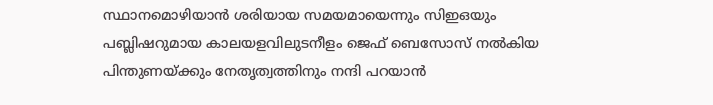സ്ഥാനമൊഴിയാൻ ശരിയായ സമയമായെന്നും സിഇഒയും പബ്ലിഷറുമായ കാലയളവിലുടനീളം ജെഫ് ബെസോസ് നൽകിയ പിന്തുണയ്ക്കും നേതൃത്വത്തിനും നന്ദി പറയാൻ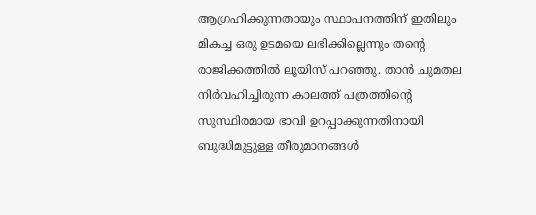ആഗ്രഹിക്കുന്നതായും സ്ഥാപനത്തിന് ഇതിലും മികച്ച ഒരു ഉടമയെ ലഭിക്കില്ലെന്നും തൻ്റെ രാജിക്കത്തിൽ ലൂയിസ്‌ പറഞ്ഞു. താൻ ചുമതല നിർവഹിച്ചിരുന്ന കാലത്ത്‌ പത്രത്തിൻ്റെ സുസ്ഥിരമായ ഭാവി ഉറപ്പാക്കുന്നതിനായി ബുദ്ധിമുട്ടുള്ള തീരുമാനങ്ങൾ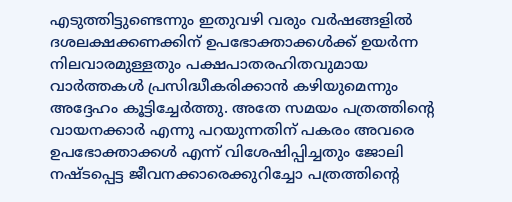എടുത്തിട്ടുണ്ടെന്നും ഇതുവഴി വരും വർഷങ്ങളിൽ ദശലക്ഷക്കണക്കിന് ഉപഭോക്താക്കൾക്ക് ഉയർന്ന നിലവാരമുള്ളതും പക്ഷപാതരഹിതവുമായ വാർത്തകൾ പ്രസിദ്ധീകരിക്കാൻ കഴിയുമെന്നും അദ്ദേഹം കൂട്ടിച്ചേർത്തു. അതേ സമയം പത്രത്തിൻ്റെ വായനക്കാർ എന്നു പറയുന്നതിന്‌ പകരം അവരെ ഉപഭോക്താക്കൾ എന്ന്‌ വിശേഷിപ്പിച്ചതും ജോലി നഷ്ടപ്പെട്ട ജീവനക്കാരെക്കുറിച്ചോ പത്രത്തിന്റെ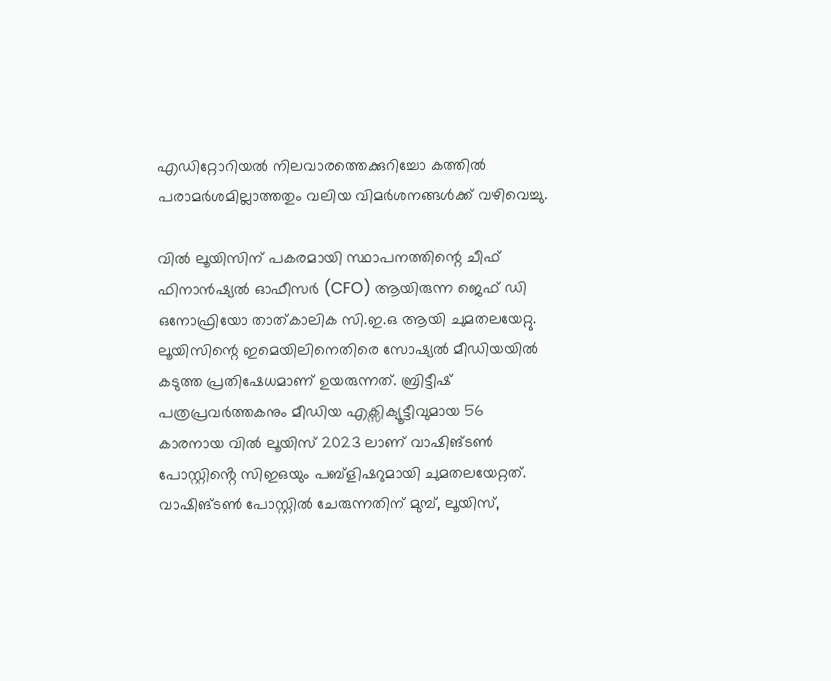എഡിറ്റോറിയൽ നിലവാരത്തെക്കുറിച്ചോ കത്തിൽ പരാമർശമില്ലാത്തതും വലിയ വിമർശനങ്ങൾക്ക് വഴിവെച്ചു.

വിൽ ലൂയിസിന് പകരമായി സ്ഥാപനത്തിന്റെ ചീഫ് ഫിനാൻഷ്യൽ ഓഫീസർ (CFO) ആയിരുന്ന ജെഫ് ഡി ഒനോഫ്രിയോ താത്‌കാലിക സി.ഇ.ഒ ആയി ചുമതലയേറ്റു. ലൂയിസിന്റെ ഇമെയിലിനെതിരെ സോഷ്യൽ മീഡിയയിൽ കടുത്ത പ്രതിഷേധമാണ് ഉയരുന്നത്. ബ്രിട്ടീഷ് പത്രപ്രവർത്തകനും മീഡിയ എക്സിക്യൂട്ടീവുമായ 56 കാരനായ വിൽ ലൂയിസ് 2023 ലാണ്‌ വാഷിങ്ടൺ പോസ്റ്റിൻ്റെ സിഇഒയും പബ്ളിഷറുമായി ചുമതലയേറ്റത്‌. വാഷിങ്ടൺ പോസ്റ്റിൽ ചേരുന്നതിന് മുമ്പ്, ലൂയിസ്,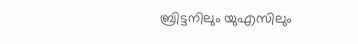ബ്രിട്ടനിലും യുഎസിലും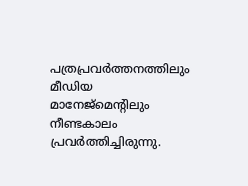പത്രപ്രവർത്തനത്തിലും മീഡിയ മാനേജ്‌മെന്റിലും നീണ്ടകാലം പ്രവർത്തിച്ചിരുന്നു.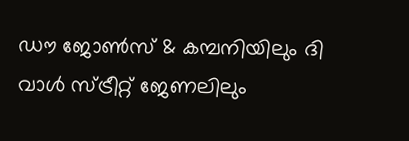ഡൗ ജോൺസ് & കമ്പനിയിലും ദി വാൾ സ്ട്രീറ്റ് ജേണലിലും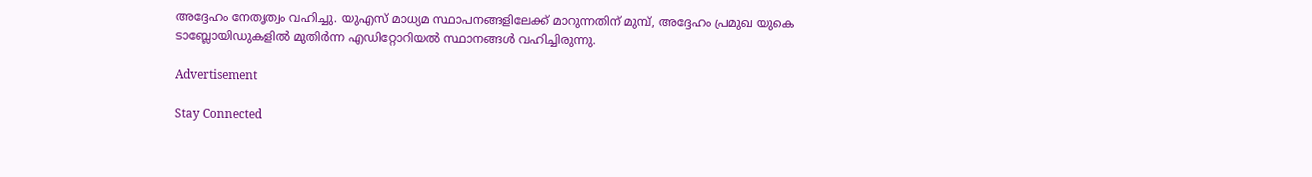അദ്ദേഹം നേതൃത്വം വഹിച്ചു. യുഎസ് മാധ്യമ സ്ഥാപനങ്ങളിലേക്ക് മാറുന്നതിന് മുമ്പ്, അദ്ദേഹം പ്രമുഖ യുകെ ടാബ്ലോയിഡുകളിൽ മുതിർന്ന എഡിറ്റോറിയൽ സ്ഥാനങ്ങൾ വഹിച്ചിരുന്നു.

Advertisement

Stay Connected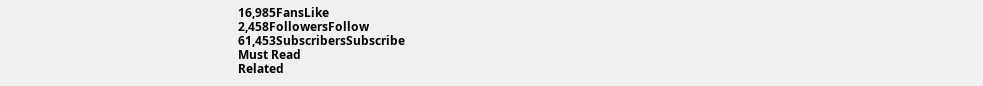16,985FansLike
2,458FollowersFollow
61,453SubscribersSubscribe
Must Read
Related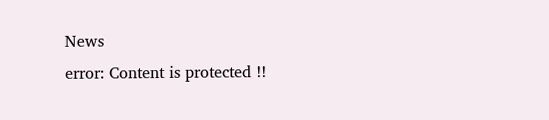News
error: Content is protected !!